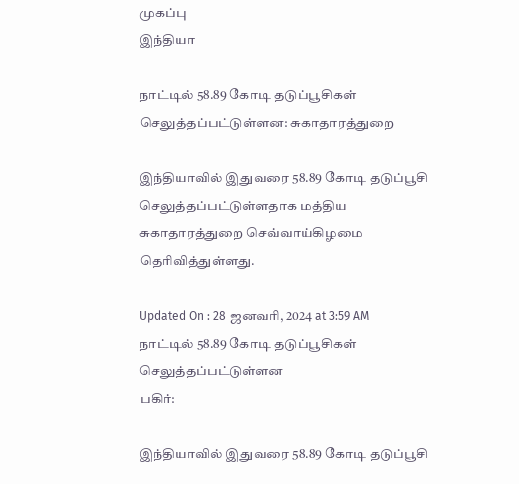முகப்பு
இந்தியா

நாட்டில் 58.89 கோடி தடுப்பூசிகள் செலுத்தப்பட்டுள்ளன: சுகாதாரத்துறை

இந்தியாவில் இதுவரை 58.89 கோடி தடுப்பூசி செலுத்தப்பட்டுள்ளதாக மத்திய சுகாதாரத்துறை செவ்வாய்கிழமை தெரிவித்துள்ளது.

Updated On : 28 ஜனவரி, 2024 at 3:59 AM
நாட்டில் 58.89 கோடி தடுப்பூசிகள் செலுத்தப்பட்டுள்ளன
பகிர்:

இந்தியாவில் இதுவரை 58.89 கோடி தடுப்பூசி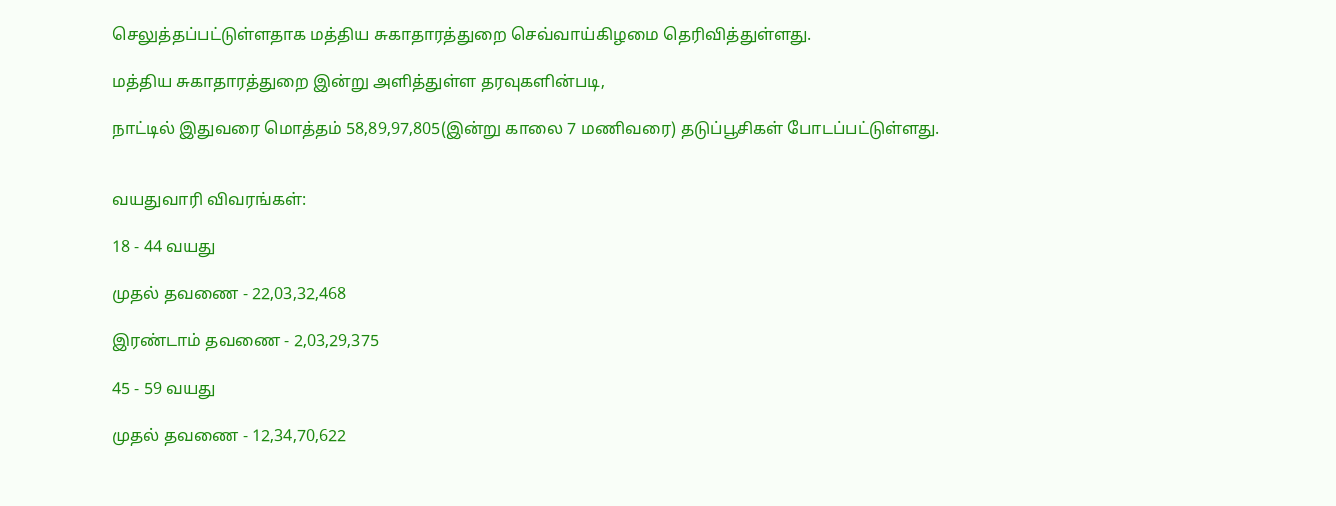செலுத்தப்பட்டுள்ளதாக மத்திய சுகாதாரத்துறை செவ்வாய்கிழமை தெரிவித்துள்ளது.

மத்திய சுகாதாரத்துறை இன்று அளித்துள்ள தரவுகளின்படி,

நாட்டில் இதுவரை மொத்தம் 58,89,97,805(இன்று காலை 7 மணிவரை) தடுப்பூசிகள் போடப்பட்டுள்ளது.


வயதுவாரி விவரங்கள்:

18 - 44 வயது

முதல் தவணை - 22,03,32,468

இரண்டாம் தவணை - 2,03,29,375

45 - 59 வயது

முதல் தவணை - 12,34,70,622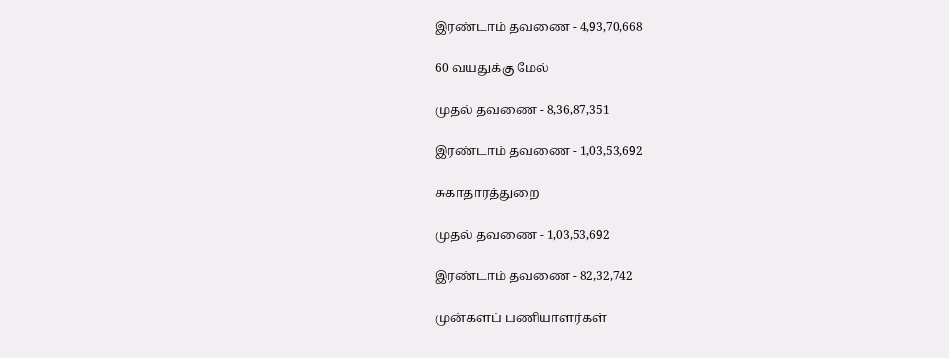இரண்டாம் தவணை - 4,93,70,668

60 வயதுக்கு மேல்

முதல் தவணை - 8,36,87,351

இரண்டாம் தவணை - 1,03,53,692

சுகாதாரத்துறை

முதல் தவணை - 1,03,53,692

இரண்டாம் தவணை - 82,32,742

முன்களப் பணியாளர்கள்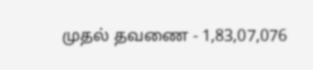முதல் தவணை - 1,83,07,076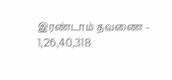இரண்டாம் தவணை - 1,26,40,318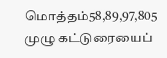மொத்தம்58,89,97,805
முழு கட்டுரையைப்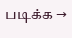படிக்க →